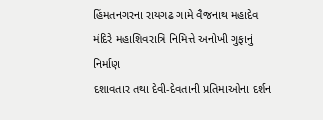હિંમતનગરના રાયગઢ ગામે વૈજનાથ મહાદેવ મંદિરે મહાશિવરાત્રિ નિમિત્તે અનોખી ગુફાનું નિર્માણ
દશાવતાર તથા દેવી-દેવતાની પ્રતિમાઓના દર્શન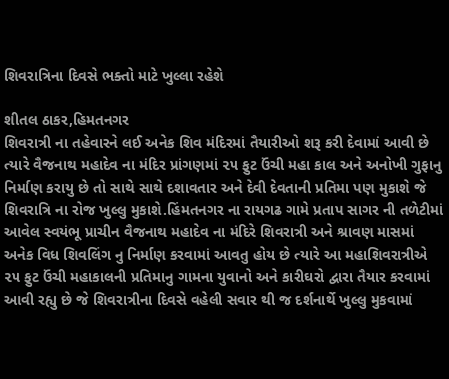શિવરાત્રિના દિવસે ભક્તો માટે ખુલ્લા રહેશે

શીતલ ઠાકર,હિમતનગર
શિવરાત્રી ના તહેવારને લઈ અનેક શિવ મંદિરમાં તૈયારીઓ શરૂ કરી દેવામાં આવી છે ત્યારે વૈજનાથ મહાદેવ ના મંદિર પ્રાંગણમાં ૨૫ ફુટ ઉંચી મહા કાલ અને અનોખી ગુફાનુ નિર્માણ કરાયુ છે તો સાથે સાથે દશાવતાર અને દેવી દેવતાની પ્રતિમા પણ મુકાશે જે શિવરાત્રિ ના રોજ ખુલ્લુ મુકાશે.હિંમતનગર ના રાયગઢ ગામે પ્રતાપ સાગર ની તળેટીમાં આવેલ સ્વયંભૂ પ્રાચીન વૈજનાથ મહાદેવ ના મંદિરે શિવરાત્રી અને શ્રાવણ માસમાં અનેક વિધ શિવલિંગ નુ નિર્માણ કરવામાં આવતુ હોય છે ત્યારે આ મહાશિવરાત્રીએ ૨૫ ફુટ ઉંચી મહાકાલની પ્રતિમાનુ ગામના યુવાનો અને કારીઘરો દ્વારા તૈયાર કરવામાં આવી રહ્યુ છે જે શિવરાત્રીના દિવસે વહેલી સવાર થી જ દર્શનાર્થે ખુલ્લુ મુકવામાં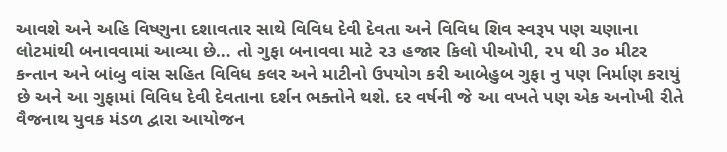આવશે અને અહિ વિષ્ણુના દશાવતાર સાથે વિવિધ દેવી દેવતા અને વિવિધ શિવ સ્વરૂપ પણ ચણાના લોટમાંથી બનાવવામાં આવ્યા છે… તો ગુફા બનાવવા માટે ૨૩ હજાર કિલો પીઓપી, ૨૫ થી ૩૦ મીટર કન્તાન અને બાંબુ વાંસ સહિત વિવિધ કલર અને માટીનો ઉપયોગ કરી આબેહુબ ગુફા નુ પણ નિર્માણ કરાયું છે અને આ ગુફામાં વિવિધ દેવી દેવતાના દર્શન ભક્તોને થશે. દર વર્ષની જે આ વખતે પણ એક અનોખી રીતે વૈજનાથ યુવક મંડળ દ્વારા આયોજન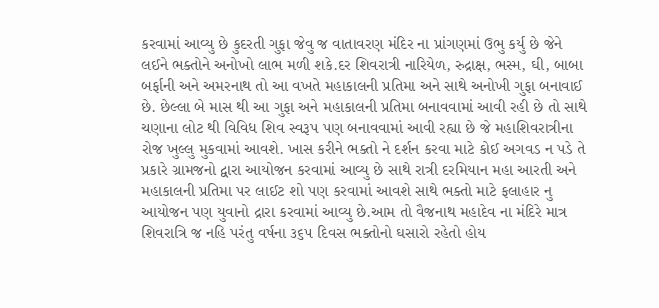કરવામાં આવ્યુ છે કુદરતી ગુફા જેવુ જ વાતાવરણ મંદિર ના પ્રાંગણમાં ઉભુ કર્યુ છે જેને લઈને ભક્તોને અનોખો લાભ મળી શકે.દર શિવરાત્રી નારિયેળ, રુદ્રાક્ષ, ભસ્મ, ઘી, બાબા બર્ફાની અને અમરનાથ તો આ વખતે મહાકાલની પ્રતિમા અને સાથે અનોખી ગુફા બનાવાઈ છે. છેલ્લા બે માસ થી આ ગુફા અને મહાકાલની પ્રતિમા બનાવવામાં આવી રહી છે તો સાથે ચણાના લોટ થી વિવિધ શિવ સ્વરૂપ પણ બનાવવામાં આવી રહ્યા છે જે મહાશિવરાત્રીના રોજ ખુલ્લુ મુકવામાં આવશે. ખાસ કરીને ભક્તો ને દર્શન કરવા માટે કોઈ અગવડ ન પડે તે પ્રકારે ગ્રામજનો દ્વારા આયોજન કરવામાં આવ્યુ છે સાથે રાત્રી દરમિયાન મહા આરતી અને મહાકાલની પ્રતિમા પર લાઈટ શો પણ કરવામાં આવશે સાથે ભક્તો માટે ફલાહાર નુ આયોજન પણ યુવાનો દ્રારા કરવામાં આવ્યુ છે.આમ તો વૈજનાથ મહાદેવ ના મંદિરે માત્ર શિવરાત્રિ જ નહિ પરંતુ વર્ષના ૩૬૫ દિવસ ભક્તોનો ઘસારો રહેતો હોય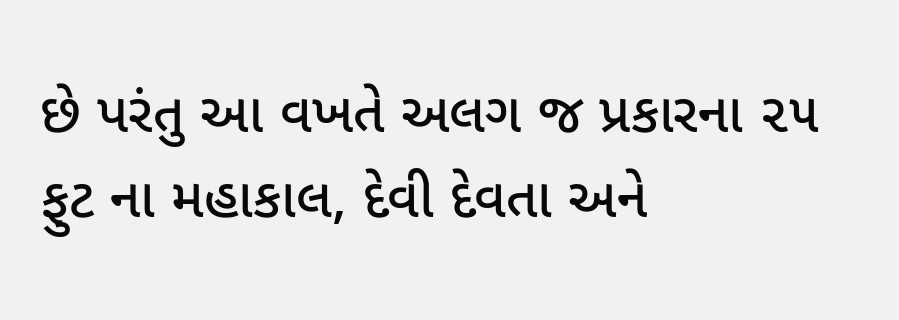છે પરંતુ આ વખતે અલગ જ પ્રકારના ૨૫ ફુટ ના મહાકાલ, દેવી દેવતા અને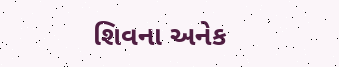શિવના અનેક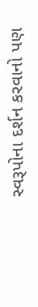સ્વરૂપોના દર્શન કરવાનો પણ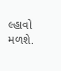લ્હાવો મળશે.